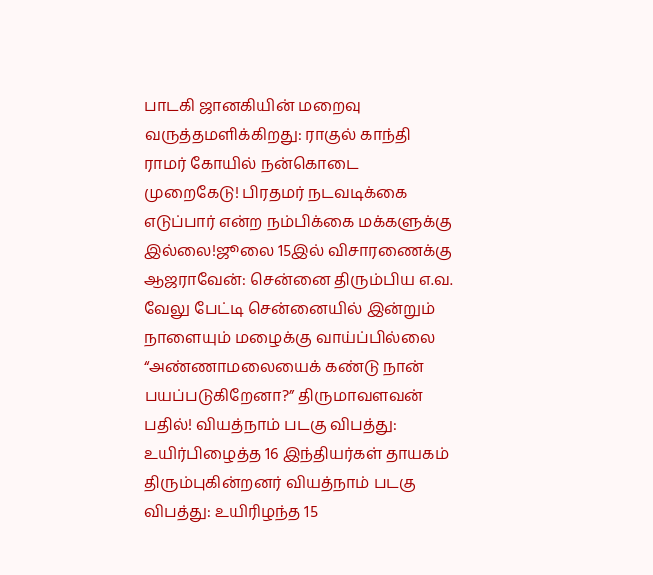பாடகி ஜானகியின் மறைவு வருத்தமளிக்கிறது: ராகுல் காந்தி ராமர் கோயில் நன்கொடை முறைகேடு! பிரதமர் நடவடிக்கை எடுப்பார் என்ற நம்பிக்கை மக்களுக்கு இல்லை!ஜூலை 15இல் விசாரணைக்கு ஆஜராவேன்: சென்னை திரும்பிய எ.வ. வேலு பேட்டி சென்னையில் இன்றும் நாளையும் மழைக்கு வாய்ப்பில்லை “அண்ணாமலையைக் கண்டு நான் பயப்படுகிறேனா?” திருமாவளவன் பதில்! வியத்நாம் படகு விபத்து: உயிர்பிழைத்த 16 இந்தியர்கள் தாயகம் திரும்புகின்றனர் வியத்நாம் படகு விபத்து: உயிரிழந்த 15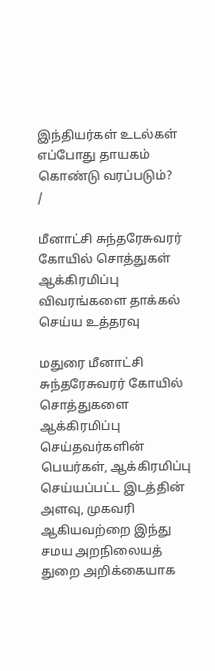இந்தியர்கள் உடல்கள் எப்போது தாயகம் கொண்டு வரப்படும்?
/

மீனாட்சி சுந்தரேசுவரர் கோயில் சொத்துகள் ஆக்கிரமிப்பு விவரங்களை தாக்கல் செய்ய உத்தரவு

மதுரை மீனாட்சி சுந்தரேசுவரர் கோயில் சொத்துகளை ஆக்கிரமிப்பு செய்தவர்களின் பெயர்கள், ஆக்கிரமிப்பு செய்யப்பட்ட இடத்தின் அளவு, முகவரி ஆகியவற்றை இந்து சமய அறநிலையத் துறை அறிக்கையாக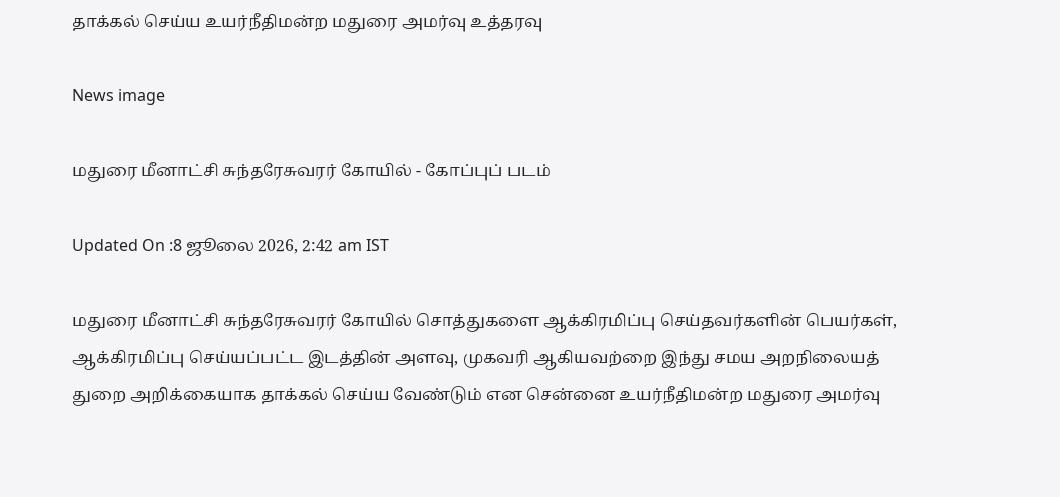தாக்கல் செய்ய உயர்நீதிமன்ற மதுரை அமர்வு உத்தரவு

News image

மதுரை மீனாட்சி சுந்தரேசுவரர் கோயில் - கோப்புப் படம்

Updated On :8 ஜூலை 2026, 2:42 am IST

மதுரை மீனாட்சி சுந்தரேசுவரர் கோயில் சொத்துகளை ஆக்கிரமிப்பு செய்தவர்களின் பெயர்கள், ஆக்கிரமிப்பு செய்யப்பட்ட இடத்தின் அளவு, முகவரி ஆகியவற்றை இந்து சமய அறநிலையத் துறை அறிக்கையாக தாக்கல் செய்ய வேண்டும் என சென்னை உயர்நீதிமன்ற மதுரை அமர்வு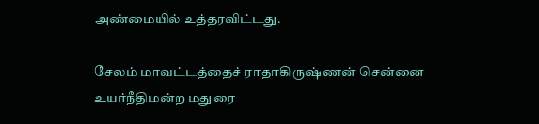அண்மையில் உத்தரவிட்டது.

சேலம் மாவட்டத்தைச் ராதாகிருஷ்ணன் சென்னை உயர்நீதிமன்ற மதுரை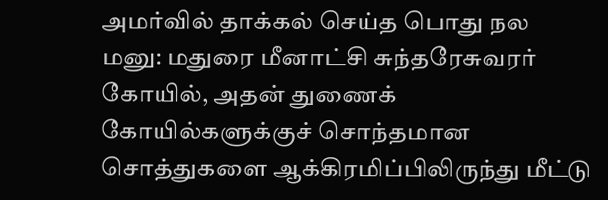அமர்வில் தாக்கல் செய்த பொது நல மனு: மதுரை மீனாட்சி சுந்தரேசுவரர் கோயில், அதன் துணைக் கோயில்களுக்குச் சொந்தமான சொத்துகளை ஆக்கிரமிப்பிலிருந்து மீட்டு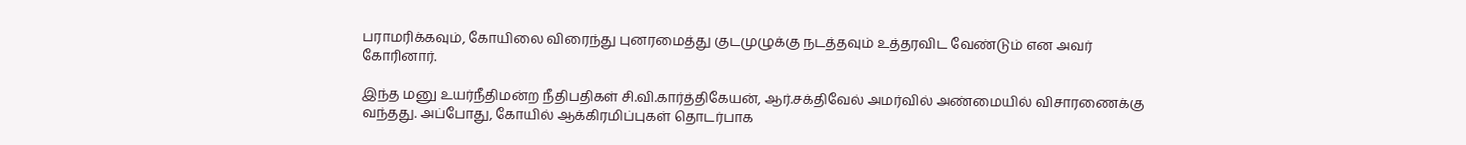பராமரிக்கவும், கோயிலை விரைந்து புனரமைத்து குடமுழுக்கு நடத்தவும் உத்தரவிட வேண்டும் என அவர் கோரினார்.

இந்த மனு உயர்நீதிமன்ற நீதிபதிகள் சி.வி.கார்த்திகேயன், ஆர்.சக்திவேல் அமர்வில் அண்மையில் விசாரணைக்கு வந்தது. அப்போது, கோயில் ஆக்கிரமிப்புகள் தொடர்பாக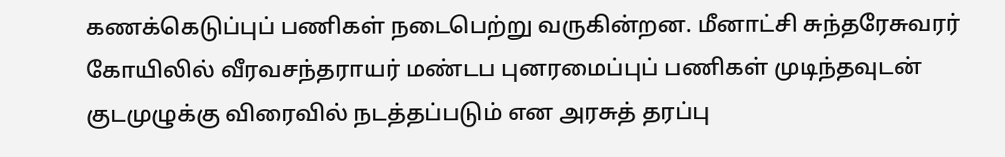கணக்கெடுப்புப் பணிகள் நடைபெற்று வருகின்றன. மீனாட்சி சுந்தரேசுவரர் கோயிலில் வீரவசந்தராயர் மண்டப புனரமைப்புப் பணிகள் முடிந்தவுடன் குடமுழுக்கு விரைவில் நடத்தப்படும் என அரசுத் தரப்பு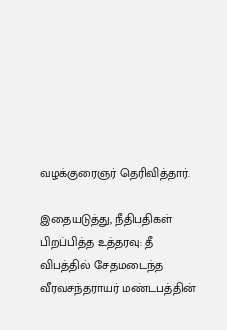வழக்குரைஞர் தெரிவித்தார்.

இதையடுத்து, நீதிபதிகள் பிறப்பித்த உத்தரவு: தீ விபத்தில் சேதமடைந்த வீரவசந்தராயர் மண்டபத்தின்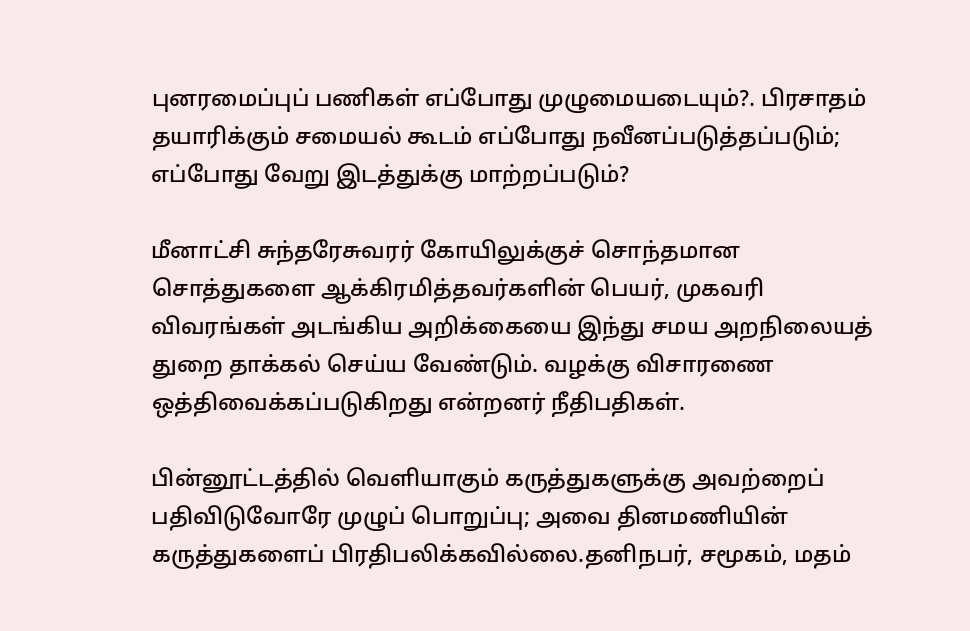புனரமைப்புப் பணிகள் எப்போது முழுமையடையும்?. பிரசாதம் தயாரிக்கும் சமையல் கூடம் எப்போது நவீனப்படுத்தப்படும்; எப்போது வேறு இடத்துக்கு மாற்றப்படும்?

மீனாட்சி சுந்தரேசுவரர் கோயிலுக்குச் சொந்தமான சொத்துகளை ஆக்கிரமித்தவர்களின் பெயர், முகவரி விவரங்கள் அடங்கிய அறிக்கையை இந்து சமய அறநிலையத் துறை தாக்கல் செய்ய வேண்டும். வழக்கு விசாரணை ஒத்திவைக்கப்படுகிறது என்றனர் நீதிபதிகள்.

பின்னூட்டத்தில் வெளியாகும் கருத்துகளுக்கு அவற்றைப் பதிவிடுவோரே முழுப் பொறுப்பு; அவை தினமணியின் கருத்துகளைப் பிரதிபலிக்கவில்லை.தனிநபர், சமூகம், மதம்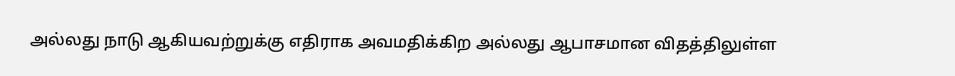அல்லது நாடு ஆகியவற்றுக்கு எதிராக அவமதிக்கிற அல்லது ஆபாசமான விதத்திலுள்ள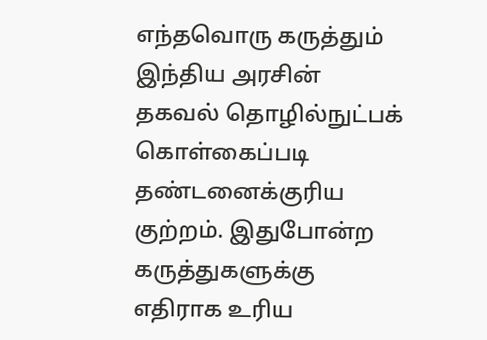எந்தவொரு கருத்தும் இந்திய அரசின் தகவல் தொழில்நுட்பக் கொள்கைப்படி தண்டனைக்குரிய குற்றம். இதுபோன்ற கருத்துகளுக்கு எதிராக உரிய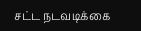சட்ட நடவடிக்கை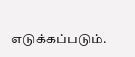எடுக்கப்படும்.